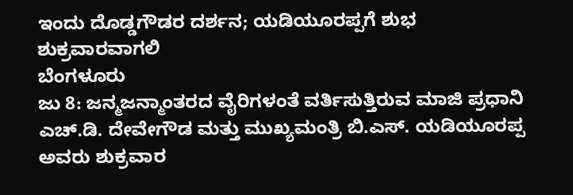ಇಂದು ದೊಡ್ಡಗೌಡರ ದರ್ಶನ; ಯಡಿಯೂರಪ್ಪಗೆ ಶುಭ ಶುಕ್ರವಾರವಾಗಲಿ
ಬೆಂಗಳೂರು
ಜು 8: ಜನ್ಮಜನ್ಮಾಂತರದ ವೈರಿಗಳಂತೆ ವರ್ತಿಸುತ್ತಿರುವ ಮಾಜಿ ಪ್ರಧಾನಿ ಎಚ್.ಡಿ. ದೇವೇಗೌಡ ಮತ್ತು ಮುಖ್ಯಮಂತ್ರಿ ಬಿ.ಎಸ್. ಯಡಿಯೂರಪ್ಪ ಅವರು ಶುಕ್ರವಾರ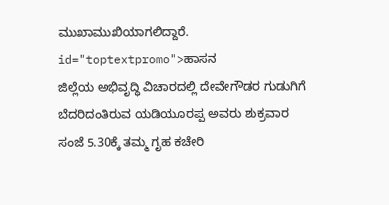ಮುಖಾಮುಖಿಯಾಗಲಿದ್ದಾರೆ. id="toptextpromo">ಹಾಸನ
ಜಿಲ್ಲೆಯ ಅಭಿವೃದ್ಧಿ ವಿಚಾರದಲ್ಲಿ ದೇವೇಗೌಡರ ಗುಡುಗಿಗೆ ಬೆದರಿದಂತಿರುವ ಯಡಿಯೂರಪ್ಪ ಅವರು ಶುಕ್ರವಾರ ಸಂಜೆ 5.30ಕ್ಕೆ ತಮ್ಮ ಗೃಹ ಕಚೇರಿ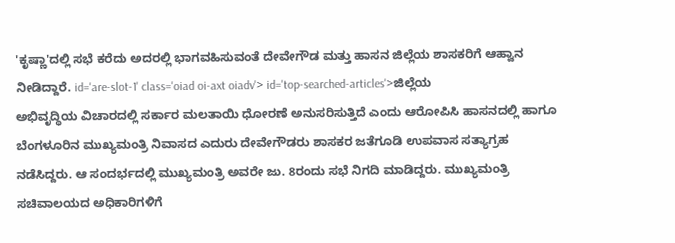'ಕೃಷ್ಣಾ'ದಲ್ಲಿ ಸಭೆ ಕರೆದು ಅದರಲ್ಲಿ ಭಾಗವಹಿಸುವಂತೆ ದೇವೇಗೌಡ ಮತ್ತು ಹಾಸನ ಜಿಲ್ಲೆಯ ಶಾಸಕರಿಗೆ ಆಹ್ವಾನ ನೀಡಿದ್ದಾರೆ. id='are-slot-1' class='oiad oi-axt oiadv'> id='top-searched-articles'>ಜಿಲ್ಲೆಯ
ಅಭಿವೃದ್ಧಿಯ ವಿಚಾರದಲ್ಲಿ ಸರ್ಕಾರ ಮಲತಾಯಿ ಧೋರಣೆ ಅನುಸರಿಸುತ್ತಿದೆ ಎಂದು ಆರೋಪಿಸಿ ಹಾಸನದಲ್ಲಿ ಹಾಗೂ ಬೆಂಗಳೂರಿನ ಮುಖ್ಯಮಂತ್ರಿ ನಿವಾಸದ ಎದುರು ದೇವೇಗೌಡರು ಶಾಸಕರ ಜತೆಗೂಡಿ ಉಪವಾಸ ಸತ್ಯಾಗ್ರಹ ನಡೆಸಿದ್ದರು. ಆ ಸಂದರ್ಭದಲ್ಲಿ ಮುಖ್ಯಮಂತ್ರಿ ಅವರೇ ಜು. 8ರಂದು ಸಭೆ ನಿಗದಿ ಮಾಡಿದ್ದರು. ಮುಖ್ಯಮಂತ್ರಿ ಸಚಿವಾಲಯದ ಅಧಿಕಾರಿಗಳಿಗೆ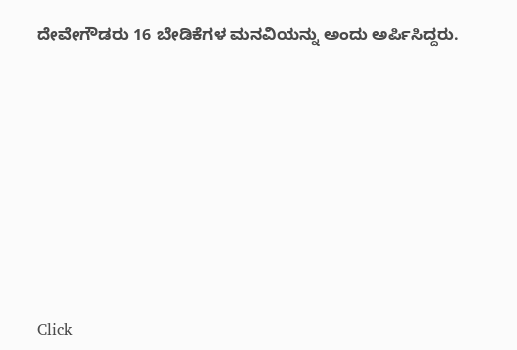ದೇವೇಗೌಡರು 16 ಬೇಡಿಕೆಗಳ ಮನವಿಯನ್ನು ಅಂದು ಅರ್ಪಿಸಿದ್ದರು.











Click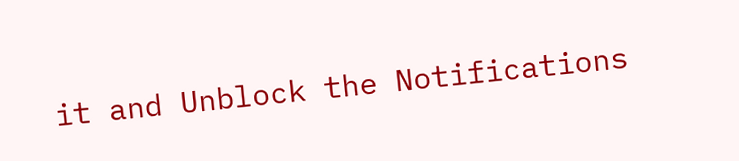it and Unblock the Notifications